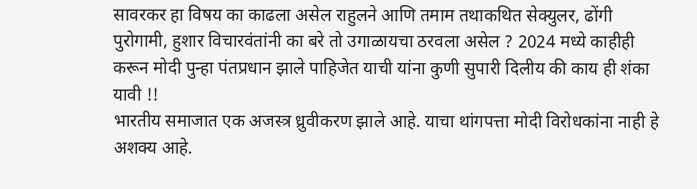सावरकर हा विषय का काढला असेल राहुलने आणि तमाम तथाकथित सेक्युलर, ढोंगी पुरोगामी, हुशार विचारवंतांनी का बरे तो उगाळायचा ठरवला असेल ? 2024 मध्ये काहीही करून मोदी पुन्हा पंतप्रधान झाले पाहिजेत याची यांना कुणी सुपारी दिलीय की काय ही शंका यावी !!
भारतीय समाजात एक अजस्त्र ध्रुवीकरण झाले आहे. याचा थांगपत्ता मोदी विरोधकांना नाही हे अशक्य आहे.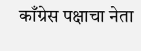काँग्रेस पक्षाचा नेता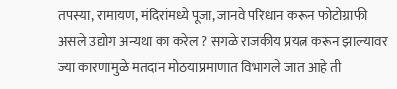तपस्या, रामायण, मंदिरांमध्ये पूजा, जानवे परिधान करून फोटोग्राफी असले उद्योग अन्यथा का करेल ? सगळे राजकीय प्रयत्न करून झाल्यावर ज्या कारणामुळे मतदान मोठयाप्रमाणात विभागले जात आहे ती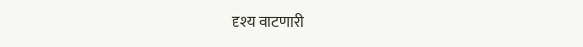दृश्य वाटणारी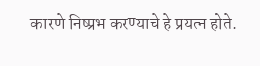कारणे निष्प्रभ करण्याचे हे प्रयत्न होते.